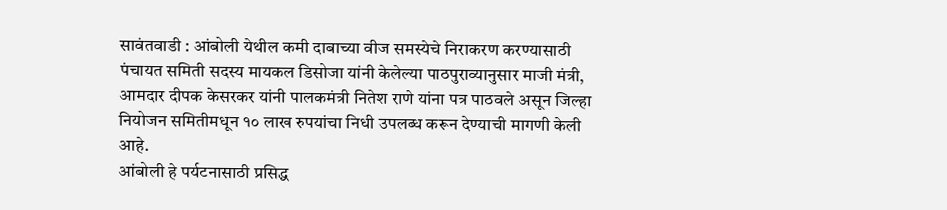सावंतवाडी : आंबोली येथील कमी दाबाच्या वीज समस्येचे निराकरण करण्यासाठी पंचायत समिती सदस्य मायकल डिसोजा यांनी केलेल्या पाठपुराव्यानुसार माजी मंत्री, आमदार दीपक केसरकर यांनी पालकमंत्री नितेश राणे यांना पत्र पाठवले असून जिल्हा नियोजन समितीमधून १० लाख रुपयांचा निधी उपलब्ध करून देण्याची मागणी केली आहे.
आंबोली हे पर्यटनासाठी प्रसिद्ध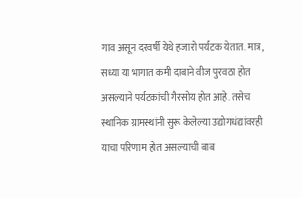गाव असून दरवर्षी येथे हजारो पर्यटक येतात. मात्र, सध्या या भागात कमी दाबाने वीज पुरवठा होत असल्याने पर्यटकांची गैरसोय होत आहे. तसेच स्थानिक ग्रामस्थांनी सुरू केलेल्या उद्योगधंद्यांवरही याचा परिणाम होत असल्याची बाब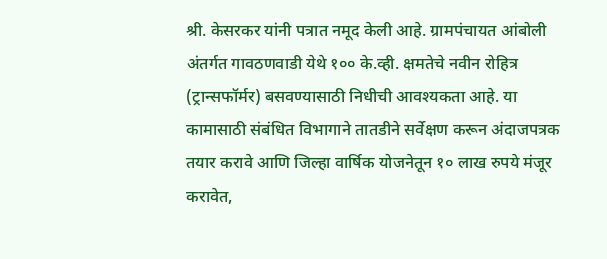श्री. केसरकर यांनी पत्रात नमूद केली आहे. ग्रामपंचायत आंबोली अंतर्गत गावठणवाडी येथे १०० के.व्ही. क्षमतेचे नवीन रोहित्र (ट्रान्सफॉर्मर) बसवण्यासाठी निधीची आवश्यकता आहे. या कामासाठी संबंधित विभागाने तातडीने सर्वेक्षण करून अंदाजपत्रक तयार करावे आणि जिल्हा वार्षिक योजनेतून १० लाख रुपये मंजूर करावेत,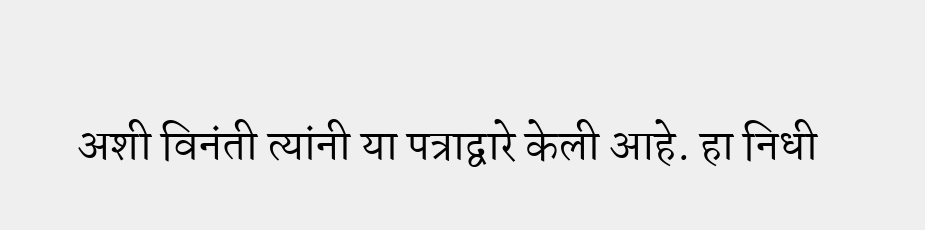अशी विनंती त्यांनी या पत्राद्वारे केली आहे. हा निधी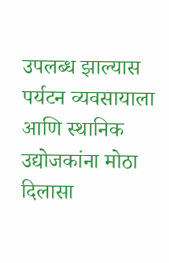उपलब्ध झाल्यास पर्यटन व्यवसायाला आणि स्थानिक उद्योजकांना मोठा दिलासा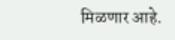मिळणार आहे.